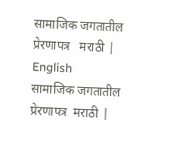सामाजिक जगतातील प्रेरणापत्र   मराठी | English
सामाजिक जगतातील प्रेरणापत्र  मराठी |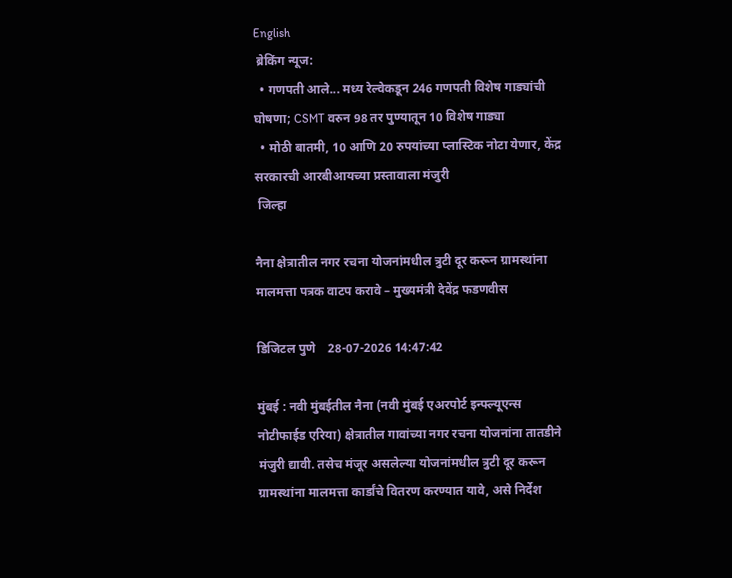English
 ब्रेकिंग न्यूज:
  • गणपती आले... मध्य रेल्वेकडून 246 गणपती विशेष गाड्यांची घोषणा; CSMT वरुन 98 तर पुण्यातून 10 विशेष गाड्या
  • मोठी बातमी, 10 आणि 20 रुपयांच्या प्लास्टिक नोटा येणार, केंद्र सरकारची आरबीआयच्या प्रस्तावाला मंजुरी
 जिल्हा

नैना क्षेत्रातील नगर रचना योजनांमधील त्रुटी दूर करून ग्रामस्थांना मालमत्ता पत्रक वाटप करावे – मुख्यमंत्री देवेंद्र फडणवीस

डिजिटल पुणे    28-07-2026 14:47:42

मुंबई : नवी मुंबईतील नैना (नवी मुंबई एअरपोर्ट इन्फ्ल्यूएन्स नोटीफाईड एरिया) क्षेत्रातील गावांच्या नगर रचना योजनांना तातडीने मंजुरी द्यावी. तसेच मंजूर असलेल्या योजनांमधील त्रुटी दूर करून ग्रामस्थांना मालमत्ता कार्डांचे वितरण करण्यात यावे, असे निर्देश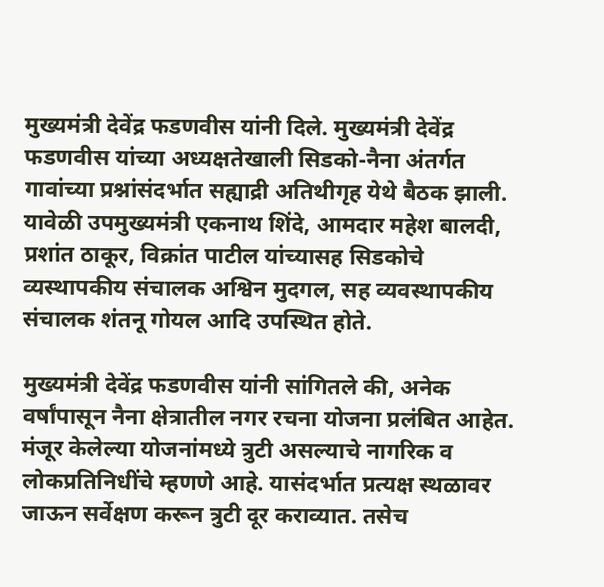मुख्यमंत्री देवेंद्र फडणवीस यांनी दिले. मुख्यमंत्री देवेंद्र फडणवीस यांच्या अध्यक्षतेखाली सिडको-नैना अंतर्गत गावांच्या प्रश्नांसंदर्भात सह्याद्री अतिथीगृह येथे बैठक झाली. यावेळी उपमुख्यमंत्री एकनाथ शिंदे, आमदार महेश बालदी, प्रशांत ठाकूर, विक्रांत पाटील यांच्यासह सिडकोचे व्यस्थापकीय संचालक अश्विन मुदगल, सह व्यवस्थापकीय संचालक शंतनू गोयल आदि उपस्थित होते.

मुख्यमंत्री देवेंद्र फडणवीस यांनी सांगितले की, अनेक वर्षांपासून नैना क्षेत्रातील नगर रचना योजना प्रलंबित आहेत. मंजूर केलेल्या योजनांमध्ये त्रुटी असल्याचे नागरिक व लोकप्रतिनिधींचे म्हणणे आहे. यासंदर्भात प्रत्यक्ष स्थळावर जाऊन सर्वेक्षण करून त्रुटी दूर कराव्यात. तसेच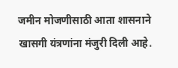जमीन मोजणीसाठी आता शासनाने खासगी यंत्रणांना मंजुरी दिली आहे.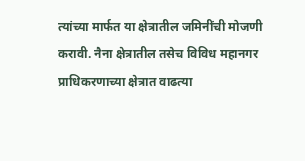त्यांच्या मार्फत या क्षेत्रातील जमिनींची मोजणी करावी. नैना क्षेत्रातील तसेच विविध महानगर प्राधिकरणाच्या क्षेत्रात वाढत्या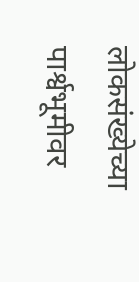लोकसंख्येच्या पार्श्वभूमीवर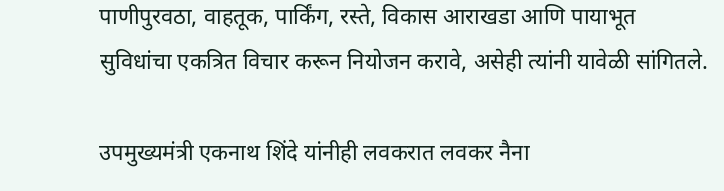पाणीपुरवठा, वाहतूक, पार्किंग, रस्ते, विकास आराखडा आणि पायाभूत सुविधांचा एकत्रित विचार करून नियोजन करावे, असेही त्यांनी यावेळी सांगितले.

उपमुख्यमंत्री एकनाथ शिंदे यांनीही लवकरात लवकर नैना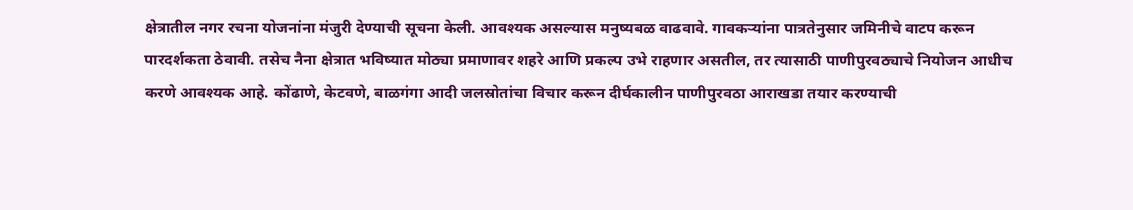क्षेत्रातील नगर रचना योजनांना मंजुरी देण्याची सूचना केली. आवश्यक असल्यास मनुष्यबळ वाढवावे. गावकऱ्यांना पात्रतेनुसार जमिनीचे वाटप करून पारदर्शकता ठेवावी. तसेच नैना क्षेत्रात भविष्यात मोठ्या प्रमाणावर शहरे आणि प्रकल्प उभे राहणार असतील, तर त्यासाठी पाणीपुरवठ्याचे नियोजन आधीच करणे आवश्यक आहे. कोंढाणे, केटवणे, बाळगंगा आदी जलस्रोतांचा विचार करून दीर्घकालीन पाणीपुरवठा आराखडा तयार करण्याची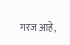गरज आहे,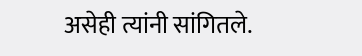असेही त्यांनी सांगितले.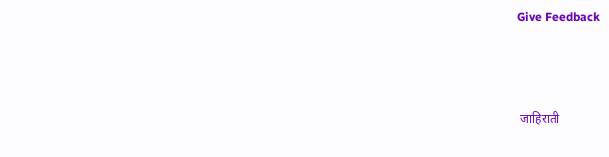Give Feedback



 जाहिराती